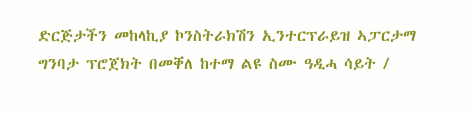ድርጅታችን መከላኪያ ኮንስትራክሽን ኢንተርፕራይዝ ኣፓርታማ ግንባታ ፕሮጀክት በመቐለ ከተማ ልዩ ስሙ ዓዲሓ ሳይት /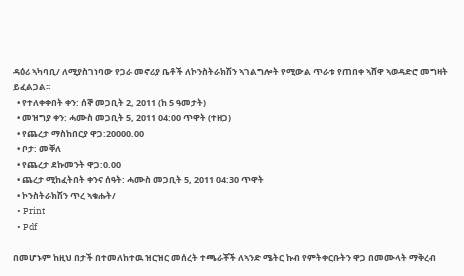ዳዕሪ ኣካባቢ/ ለሚያስገነባው የጋራ መኖሪያ ቤቶች ለኮንስትራክሽን ኣገልግሎት የሚውል ጥራቱ የጠበቀ ኣሸዋ ኣወዳድሮ መግዛት ይፈልጋል፡፡
  • የተለቀቀበት ቀን: ሰኞ መጋቢት 2, 2011 (ከ 5 ዓመታት)
  • መዝግያ ቀን: ሓሙስ መጋቢት 5, 2011 04:00 ጥዋት (ተዘጋ)
  • የጨረታ ማስከበርያ ዋጋ:20000.00
  • ቦታ: መቐለ
  • የጨረታ ደኩመንት ዋጋ:0.00
  • ጨረታ ሚከፈትበት ቀንና ሰዓት: ሓሙስ መጋቢት 5, 2011 04:30 ጥዋት
  • ኮንስትራክሽን ጥረ ኣቁሑት/
  • Print
  • Pdf

በመሆኑም ከዚህ በታች በተመለከተዉ ዝርዝር መሰረት ተጫራቾች ለኣንድ ሜትር ኩብ የምትቀርቡትን ዋጋ በመሙላት ማቅረብ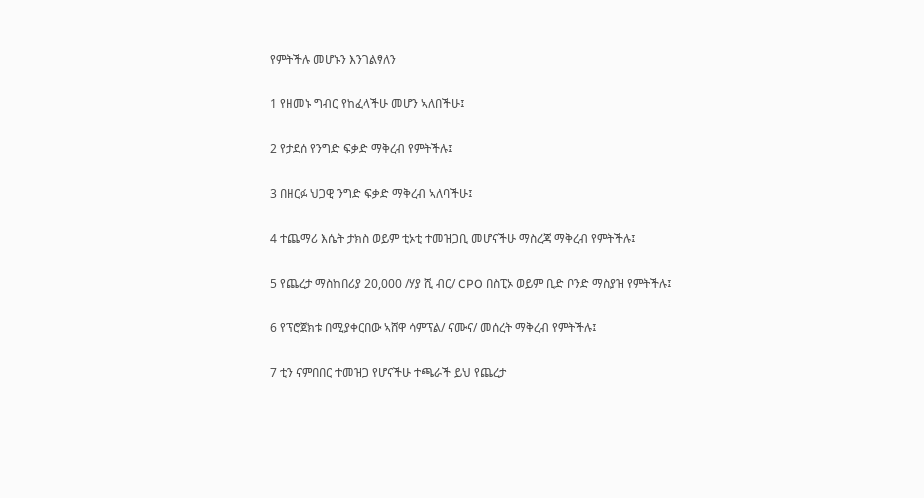የምትችሉ መሆኑን እንገልፃለን

1 የዘመኑ ግብር የከፈላችሁ መሆን ኣለበችሁ፤

2 የታደሰ የንግድ ፍቃድ ማቅረብ የምትችሉ፤

3 በዘርፉ ህጋዊ ንግድ ፍቃድ ማቅረብ ኣለባችሁ፤

4 ተጨማሪ እሴት ታክስ ወይም ቲኦቲ ተመዝጋቢ መሆናችሁ ማስረጃ ማቅረብ የምትችሉ፤

5 የጨረታ ማስከበሪያ 20,000 /ሃያ ሺ ብር/ CPO በስፒኦ ወይም ቢድ ቦንድ ማስያዝ የምትችሉ፤

6 የፕሮጀክቱ በሚያቀርበው ኣሸዋ ሳምፕል/ ናሙና/ መሰረት ማቅረብ የምትችሉ፤

7 ቲን ናምበበር ተመዝጋ የሆናችሁ ተጫራች ይህ የጨረታ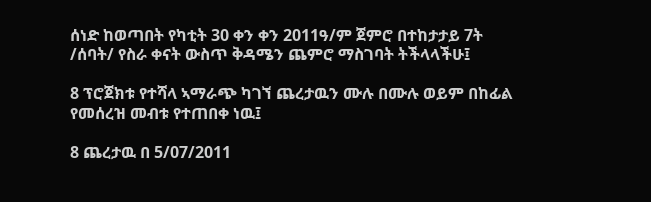ሰነድ ከወጣበት የካቲት 30 ቀን ቀን 2011ዓ/ም ጀምሮ በተከታታይ 7ት /ሰባት/ የስራ ቀናት ውስጥ ቅዳሜን ጨምሮ ማስገባት ትችላላችሁ፤

8 ፕሮጀክቱ የተሻላ ኣማራጭ ካገኘ ጨረታዉን ሙሉ በሙሉ ወይም በከፊል የመሰረዝ መብቱ የተጠበቀ ነዉ፤

8 ጨረታዉ በ 5/07/2011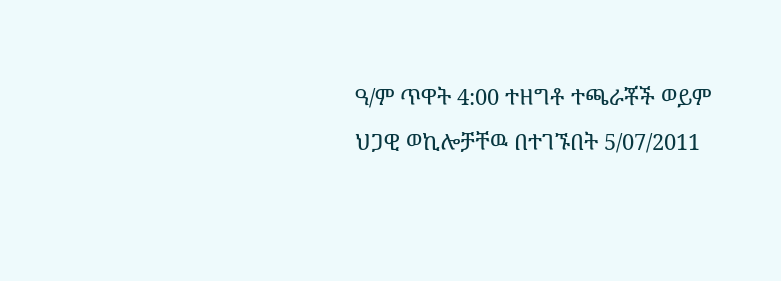ዓ/ም ጥዋት 4:00 ተዘግቶ ተጫራቾች ወይም ህጋዊ ወኪሎቻቸዉ በተገኙበት 5/07/2011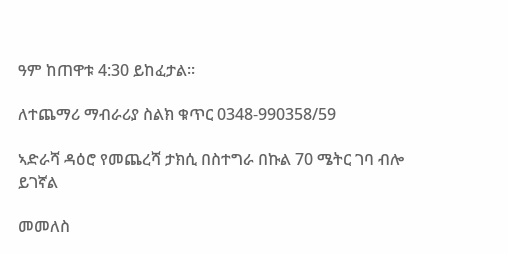ዓም ከጠዋቱ 4:30 ይከፈታል፡፡

ለተጨማሪ ማብራሪያ ስልክ ቁጥር 0348-990358/59

ኣድራሻ ዳዕሮ የመጨረሻ ታክሲ በስተግራ በኩል 70 ሜትር ገባ ብሎ ይገኛል

መመለስ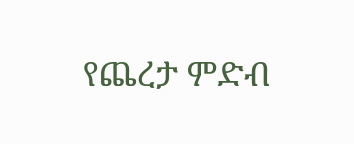የጨረታ ምድብ